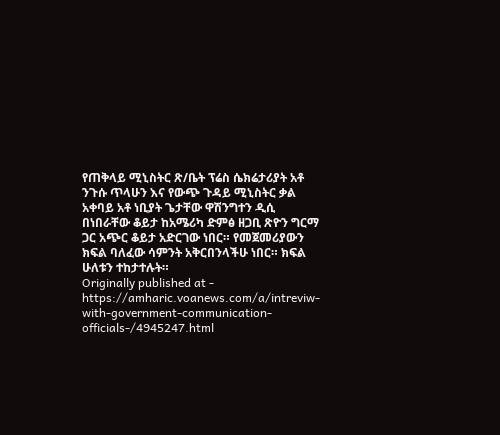የጠቅላይ ሚኒስትር ጽ/ቤት ፕሬስ ሴክሬታሪያት አቶ ንጉሱ ጥላሁን እና የውጭ ጉዳይ ሚኒስትር ቃል አቀባይ አቶ ነቢያት ጌታቸው ዋሽንግተን ዲሲ በነበራቸው ቆይታ ከአሜሪካ ድምፅ ዘጋቢ ጽዮን ግርማ ጋር አጭር ቆይታ አድርገው ነበር። የመጀመሪያውን ክፍል ባለፈው ሳምንት አቅርበንላችሁ ነበር። ክፍል ሁለቱን ተከታተሉት።
Originally published at - https://amharic.voanews.com/a/intreviw-with-government-communication-officials-/4945247.html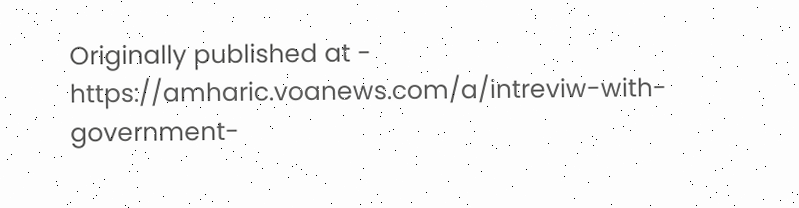Originally published at - https://amharic.voanews.com/a/intreviw-with-government-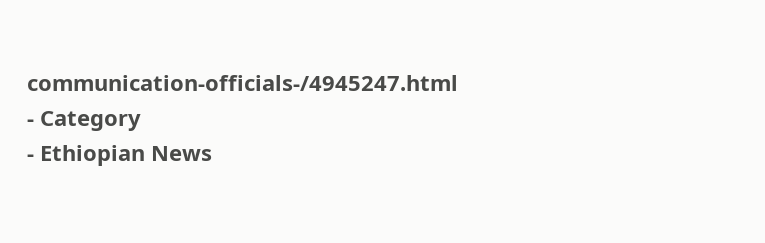communication-officials-/4945247.html
- Category
- Ethiopian News